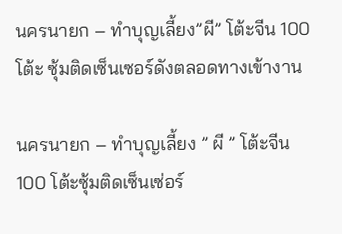นครนายก – ทำบุญเลี้ยง”ผี” โต้ะจีน 100 โต้ะ ซุ้มติดเซ็นเซอร์ดังตลอดทางเข้างาน

นครนายก – ทำบุญเลี้ยง ” ผี ” โต้ะจีน 100 โต้ะซุ้มติดเซ็นเซ่อร์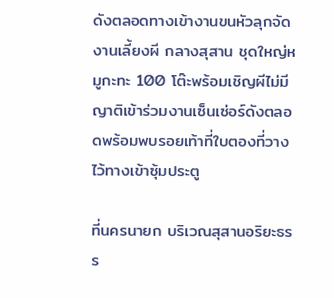ดังตลอดทางเข้างานขนหัวลุกจัดงานเลี้ยงผี กลางสุสาน ชุดใหญ่หมูกะทะ 100 โต๊ะพร้อมเชิญผีไม่มีญาติเข้าร่วมงานเซ็นเซ่อร์ดังตลอดพร้อมพบรอยเท้าที่ใบตองที่วางไว้ทางเข้าซุ้มประตู

ที่นครนายก บริเวณสุสานอริยะธรร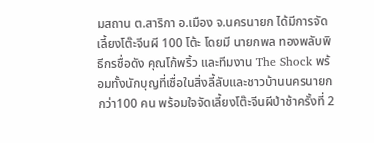มสถาน ต.สาริกา อ.เมือง จ.นครนายก ได้มีการจัดเลี้ยงโต๊ะจีนผี 100 โต้ะ โดยมี นายกพล ทองพลับพิธีกรชื่อดัง คุณโก้พริ้ว และทีมงาน The Shock พร้อมทั้งนักบุญที่เชื่อในสิ่งลี้ลับและชาวบ้านนครนายกกว่า100 คน พร้อมใจจัดเลี้ยงโต๊ะจีนผีป่าช้าครั้งที่ 2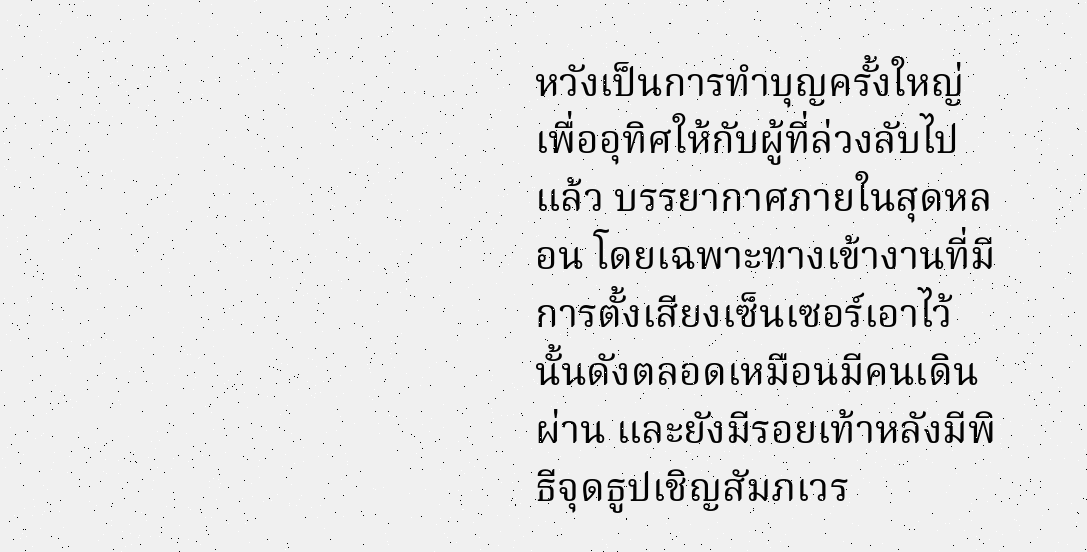หวังเป็นการทำบุญครั้งใหญ่ เพื่ออุทิศให้กับผู้ที่ล่วงลับไปแล้ว บรรยากาศภายในสุดหลอน โดยเฉพาะทางเข้างานที่มีการตั้งเสียงเซ็นเซอร์เอาไว้นั้นดังตลอดเหมือนมีคนเดินผ่าน และยังมีรอยเท้าหลังมีพิธีจุดธูปเชิญสัมภเวร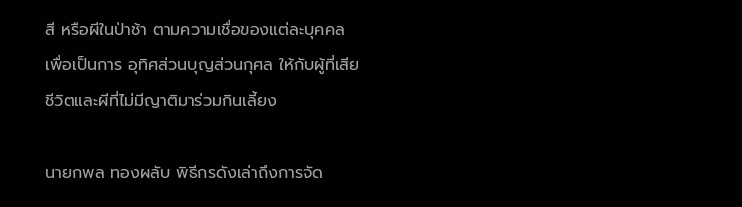สี หรือผีในป่าช้า ตามความเชื่อของแต่ละบุคคล เพื่อเป็นการ อุทิศส่วนบุญส่วนกุศล ให้กับผู้ที่เสียชีวิตและผีที่ไม่มีญาติมาร่วมกินเลี้ยง

นายกพล ทองผลับ พิธีกรดังเล่าถึงการจัด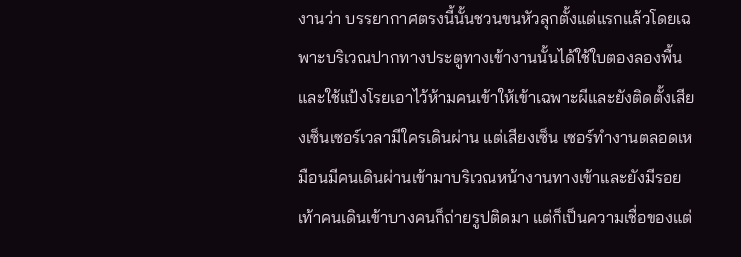งานว่า บรรยากาศตรงนี้นั้นชวนขนหัวลุกตั้งแต่แรกแล้วโดยเฉพาะบริเวณปากทางประตูทางเข้างานนั้นได้ใช้ใบตองลองพื้นและใช้แป้งโรยเอาไว้ห้ามคนเข้าให้เข้าเฉพาะผีและยังติดตั้งเสียงเซ็นเซอร์เวลามีใครเดินผ่าน แต่เสียงเซ็น เซอร์ทำงานตลอดเหมือนมีคนเดินผ่านเข้ามาบริเวณหน้างานทางเข้าและยังมีรอยเท้าคนเดินเข้าบางคนก็ถ่ายรูปติดมา แต่ก็เป็นความเชื่อของแต่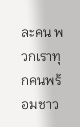ละคน พวกเราทุกคนพร้อมชาว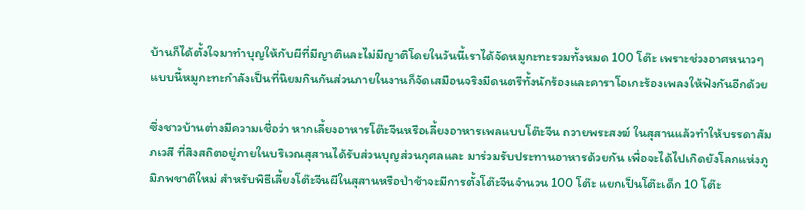บ้านก็ได้ตั้งใจมาทำบุญให้กับผีที่มีญาติและไม่มีญาติโดยในวันนี้เราได้จัดหมูกะทะรวมทั้งหมด 100 โต๊ะ เพราะช่วงอาศหนาวๆแบบนี้หมูกะทะกำลังเป็นที่นิยมกินกันส่วนภายในงานก็จัดเสมือนจริงมีดนตรีทั้งนักร้องและคาราโอเกะร้องเพลงให้ฟังกันอีกด้วย

ซึ่งชาวบ้านต่างมีความเชื่อว่า หากเลี้ยงอาหารโต๊ะจีนหรือเลี้ยงอาหารเพลแบบโต๊ะจีน ถวายพระสงฆ์ ในสุสานแล้วทำให้บรรดาสัมภเวสี ที่สิงสถิตอยู่ภายในบริเวณสุสานได้รับส่วนบุญส่วนกุศลและ มาร่วมรับประทานอาหารด้วยกัน เพื่อจะได้ไปเกิดยังโลกแห่งภูมิภพชาติใหม่ สำหรับพิธีเลี้ยงโต๊ะจีนผีในสุสานหรือป่าช้าจะมีการตั้งโต๊ะจีนจำนวน 100 โต๊ะ แยกเป็นโต๊ะเด็ก 10 โต๊ะ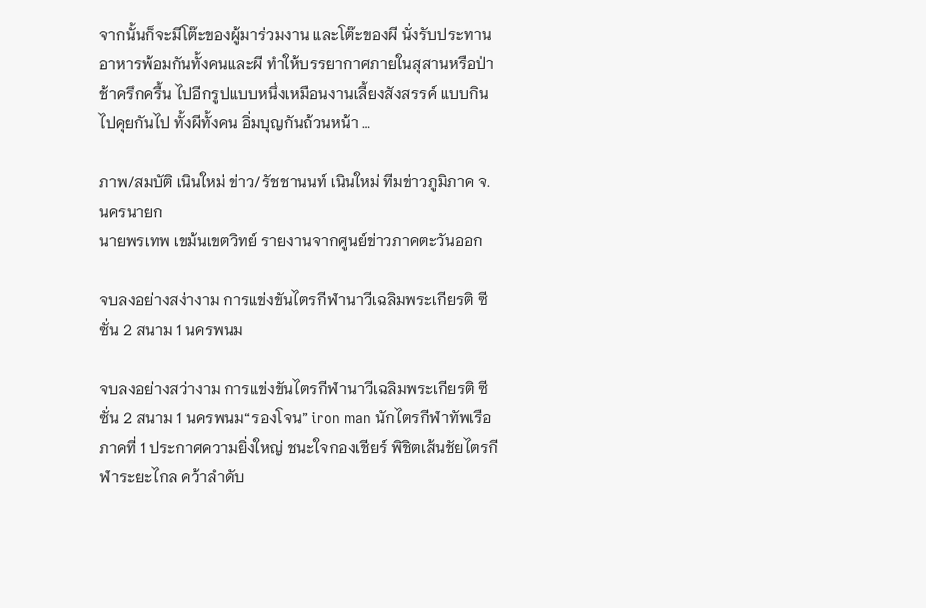จากนั้นก็จะมีโต๊ะของผู้มาร่วมงาน และโต๊ะของผี นั่งรับประทานอาหารพ้อมกันทั้งคนและผี ทำให้บรรยากาศภายในสุสานหรือป่าช้าครึกครื้น ไปอีกรูปแบบหนึ่งเหมือนงานเลี้ยงสังสรรค์ แบบกินไปคุยกันไป ทั้งผีทั้งคน อิ่มบุญกันถ้วนหน้า …

ภาพ/สมบัติ เนินใหม่ ข่าว/รัชชานนท์ เนินใหม่ ทีมข่าวภูมิภาค จ.นครนายก
นายพรเทพ เขม้นเขตวิทย์ รายงานจากศูนย์ข่าวภาคตะวันออก

จบลงอย่างสง่างาม การแข่งขันไตรกีฬานาวีเฉลิมพระเกียรติ ซีซั่น 2 สนาม 1 นครพนม

จบลงอย่างสว่างาม การแข่งขันไตรกีฬานาวีเฉลิมพระเกียรติ ซีซั่น 2 สนาม 1 นครพนม“รองโจน” iron man นักไตรกีฬาทัพเรือภาคที่ 1 ประกาศความยิ่งใหญ่ ชนะใจกองเชียร์ พิชิตเส้นชัยไตรกีฬาระยะไกล คว้าลำดับ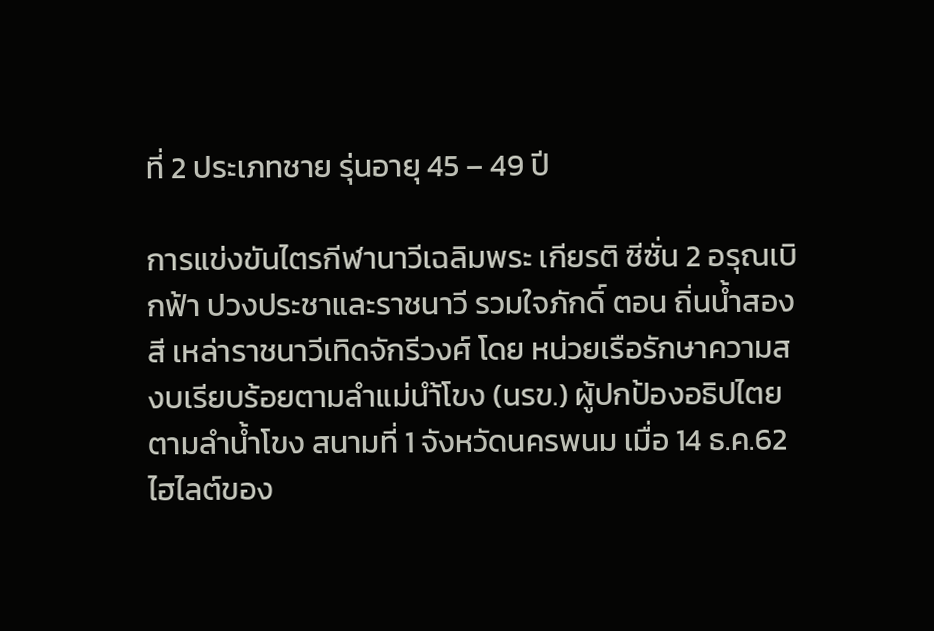ที่ 2 ประเภทชาย รุ่นอายุ 45 – 49 ปี

การแข่งขันไตรกีฬานาวีเฉลิมพระ เกียรติ ซีซั่น 2 อรุณเบิกฟ้า ปวงประชาและราชนาวี รวมใจภักดิ์ ตอน ถิ่นน้ำสองสี เหล่าราชนาวีเทิดจักรีวงศ์ โดย หน่วยเรือรักษาความสงบเรียบร้อยตามลำแม่นำ้โขง (นรข.) ผู้ปกป้องอธิปไตยตามลำน้ำโขง สนามที่ 1 จังหวัดนครพนม เมื่อ 14 ธ.ค.62 ไฮไลต์ของ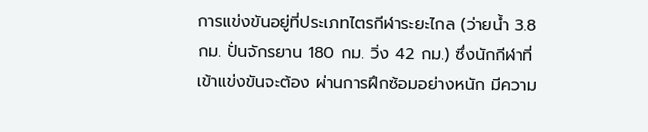การแข่งขันอยู่ที่ประเภทไตรกีฬาระยะไกล (ว่ายน้ำ 3.8 กม. ปั่นจักรยาน 180 กม. วิ่ง 42 กม.) ซึ่งนักกีฬาที่เข้าแข่งขันจะต้อง ผ่านการฝึกซ้อมอย่างหนัก มีความ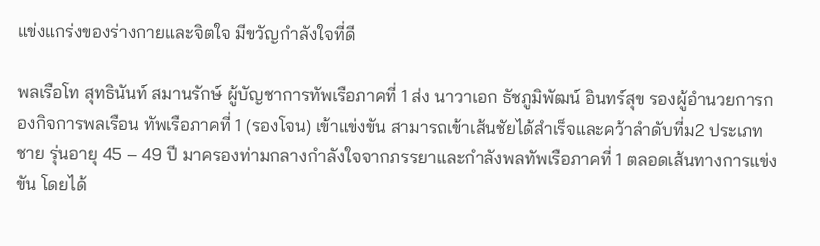แข่งแกร่งของร่างกายและจิตใจ มีขวัญกำลังใจที่ดี

พลเรือโท สุทธินันท์ สมานรักษ์ ผู้บัญชาการทัพเรือภาคที่ 1 ส่ง นาวาเอก ธัชภูมิพัฒน์ อินทร์สุข รองผู้อำนวยการกองกิจการพลเรือน ทัพเรือภาคที่ 1 (รองโจน) เข้าแข่งขัน สามารถเข้าเส้นชัยได้สำเร็จและคว้าลำดับที่ม2 ประเภทชาย รุ่นอายุ 45 – 49 ปี มาครองท่ามกลางกำลังใจจากภรรยาและกำลังพลทัพเรือภาคที่ 1 ตลอดเส้นทางการแข่งขัน โดยได้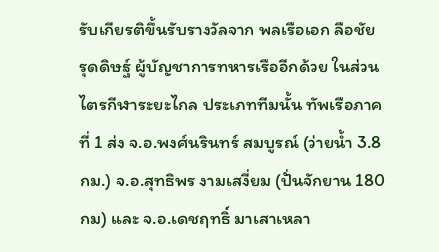รับเกียรติขึ้นรับรางวัลจาก พลเรือเอก ลือชัย รุดดิษฐ์ ผู้บัญชาการทหารเรืออีกด้วย ในส่วนไตรกีฬาระยะไกล ประเภททีมนั้น ทัพเรือภาคที่ 1 ส่ง จ.อ.พงศ์นรินทร์ สมบูรณ์ (ว่ายน้ำ 3.8 กม.) จ.อ.สุทธิพร งามเสงี่ยม (ปั่นจักยาน 180 กม) และ จ.อ.เดชฤทธิ์ มาเสาเหลา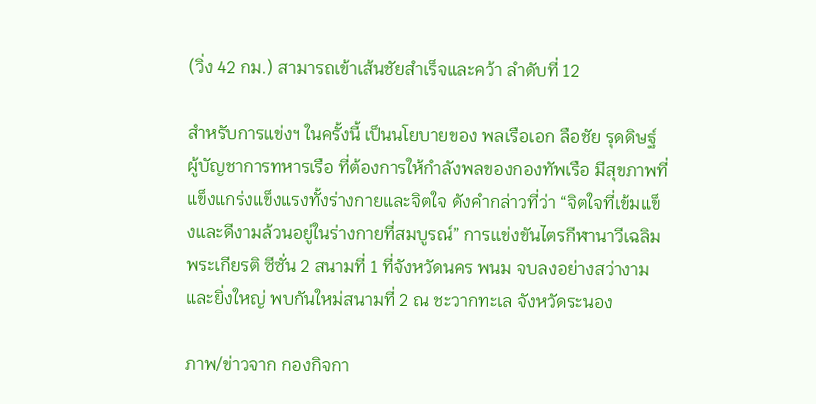(วิ่ง 42 กม.) สามารถเข้าเส้นชัยสำเร็จและคว้า ลำดับที่ 12

สำหรับการแข่งฯ ในครั้งนี้ เป็นนโยบายของ พลเรือเอก ลือชัย รุดดิษฐ์ ผู้บัญชาการทหารเรือ ที่ต้องการให้กำลังพลของกองทัพเรือ มีสุขภาพที่แข็งแกร่งแข็งแรงทั้งร่างกายและจิตใจ ดังคำกล่าวที่ว่า “จิตใจที่เข้มแข็งและดีงามล้วนอยู่ในร่างกายที่สมบูรณ์” การเเข่งขันไตรกีฬานาวีเฉลิมพระเกียรติ ซีซั่น 2 สนามที่ 1 ที่จังหวัดนคร พนม จบลงอย่างสว่างามและยิ่งใหญ่ พบกันใหม่สนามที่ 2 ณ ชะวากทะเล จังหวัดระนอง

ภาพ/ข่าวจาก กองกิจกา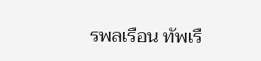รพลเรือน ทัพเรื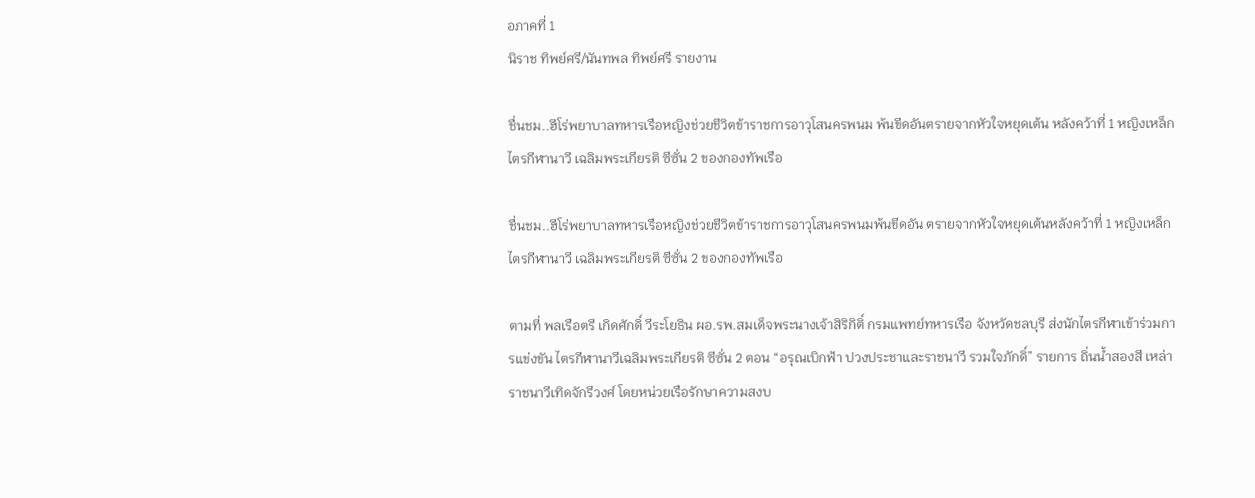อภาคที่ 1
นิราช ทิพย์ศรี/นันทพล ทิพย์ศรี รายงาน

ชื่นชม..ฮีโร่พยาบาลทหารเรือหญิงช่วยชีวิตข้าราชการอาวุโสนครพนม พ้นขีดอันตรายจากหัวใจหยุดเต้น หลังคว้าที่ 1 หญิงเหล็กไตรกีฬานาวี เฉลิมพระเกียรติ ซีซั่น 2 ของกองทัพเรือ

ชื่นชม..ฮีโร่พยาบาลทหารเรือหญิงช่วยชีวิตข้าราชการอาวุโสนครพนมพ้นขีดอัน ตรายจากหัวใจหยุดเต้นหลังคว้าที่ 1 หญิงเหล็กไตรกีฬานาวี เฉลิมพระเกียรติ ซีซั่น 2 ของกองทัพเรือ

ตามที่ พลเรือตรี เกิดศักดิ์ วีระโยธิน ผอ.รพ.สมเด็จพระนางเจ้าสิริกิติ์ กรมแพทย์ทหารเรือ จังหวัดชลบุรี ส่งนักไตรกีฬาเข้าร่วมการแข่งขัน ไตรกีฬานาวีเฉลิมพระเกียรติ ซีซั่น 2 ตอน “อรุณเบิกฟ้า ปวงประชาและราชนาวี รวมใจภักดิ์” รายการ ถิ่นน้ำสองสี เหล่าราชนาวีเทิดจักรีวงศ์ โดยหน่วยเรือรักษาความสงบ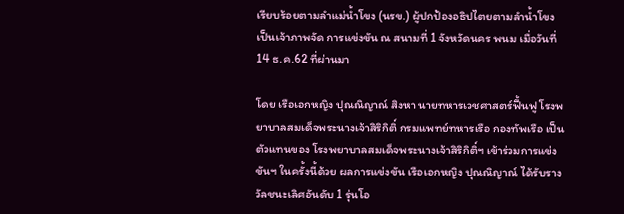เรียบร้อยตามลำแม่น้ำโขง (นรข.) ผู้ปกป้องอธิปไตยตามลำน้ำโขง เป็นเจ้าภาพจัด การแข่งขัน ณ สนามที่ 1 จังหวัดนคร พนม เมื่อวันที่ 14 ธ.ค.62 ที่ผ่านมา

โดย เรือเอกหญิง ปุณณิญาณ์ สิงหา นายทหารเวชศาสตร์ฟื้นฟู โรงพยาบาลสมเด็จพระนางเจ้าสิริกิติ์ กรมแพทย์ทหารเรือ กองทัพเรือ เป็นตัวแทนของ โรงพยาบาลสมเด็จพระนางเจ้าสิริกิติ์ฯ เข้าร่วมการแข่งขันฯ ในครั้งนี้ด้วย ผลการแข่งขัน เรือเอกหญิง ปุณณิญาณ์ ได้รับรางวัลชนะเลิศอันดับ 1 รุ่นโอ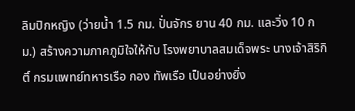ลิมปิกหญิง (ว่ายน้ำ 1.5 กม. ปั่นจักร ยาน 40 กม. และวิ่ง 10 กม.) สร้างความภาคภูมิใจให้กับ โรงพยาบาลสมเด็จพระ นางเจ้าสิริกิติ์ กรมแพทย์ทหารเรือ กอง ทัพเรือ เป็นอย่างยิ่ง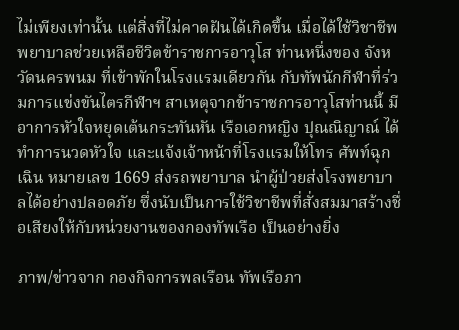ไม่เพียงเท่านั้น แต่สิ่งที่ไม่คาดฝันได้เกิดขึ้น เมื่อได้ใช้วิชาชีพพยาบาลช่วยเหลือชีวิตข้าราชการอาวุโส ท่านหนึ่งของ จังหวัดนครพนม ที่เข้าพักในโรงแรมเดียวกัน กับทัพนักกีฬาที่ร่วมการแข่งขันไตรกีฬาฯ สาเหตุจากข้าราชการอาวุโสท่านนี้ มีอาการหัวใจหยุดเต้นกระทันหัน เรือเอกหญิง ปุณณิญาณ์ ได้ทำการนวดหัวใจ และแจ้งเจ้าหน้าที่โรงแรมให้โทร ศัพท์ฉุกเฉิน หมายเลข 1669 ส่งรถพยาบาล นำผู้ป่วยส่งโรงพยาบาลได้อย่างปลอดภัย ซึ่งนับเป็นการใช้วิชาชีพที่สั่งสมมาสร้างชื่อเสียงให้กับหน่วยงานของกองทัพเรือ เป็นอย่างยิ่ง

ภาพ/ข่าวจาก กองกิจการพลเรือน ทัพเรือภา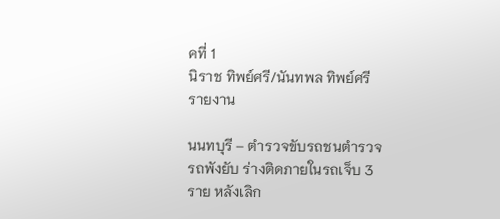คที่ 1
นิราช ทิพย์ศรี/นันทพล ทิพย์ศรี รายงาน

นนทบุรี – ตำรวจขับรถชนตำรวจรถพังยับ ร่างติดภายในรถเจ็บ 3 ราย หลังเลิก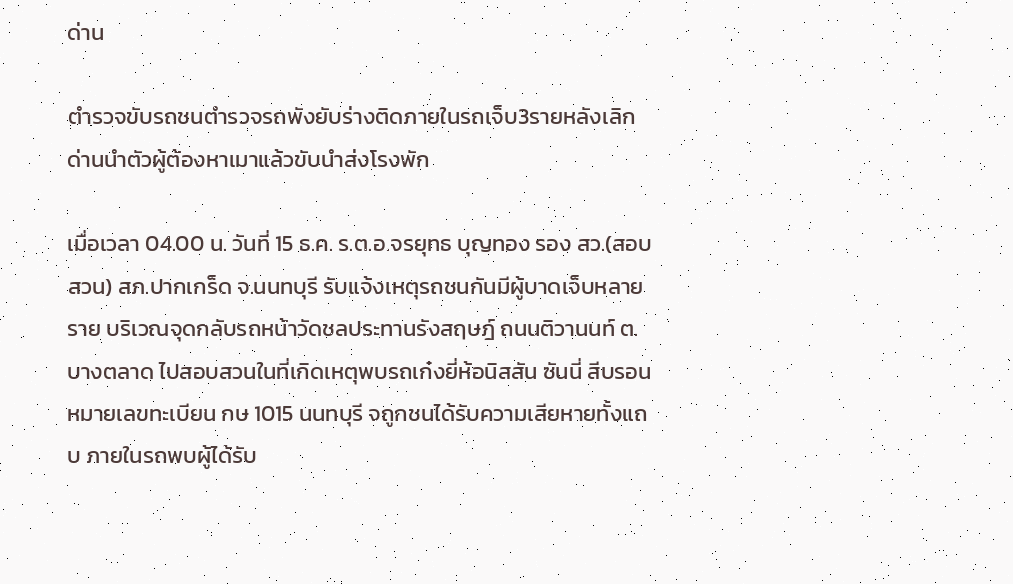ด่าน

ตำรวจขับรถชนตำรวจรถพังยับร่างติดภายในรถเจ็บ3รายหลังเลิกด่านนำตัวผู้ต้องหาเมาแล้วขับนำส่งโรงพัก

เมื่อเวลา 04.00 น. วันที่ 15 ธ.ค. ร.ต.อ.จรยุทธ บุญทอง รอง สว.(สอบสวน) สภ.ปากเกร็ด จ.นนทบุรี รับแจ้งเหตุรถชนกันมีผู้บาดเจ็บหลายราย บริเวณจุดกลับรถหน้าวัดชลประทานรังสฤษฎ์ ถนนติวานนท์ ต.บางตลาด ไปสอบสวนในที่เกิดเหตุพบรถเก๋งยี่ห้อนิสสัน ซันนี่ สีบรอน หมายเลขทะเบียน กษ 1015 นนทบุรี จถูกชนได้รับความเสียหายทั้งแถบ ภายในรถพบผู้ได้รับ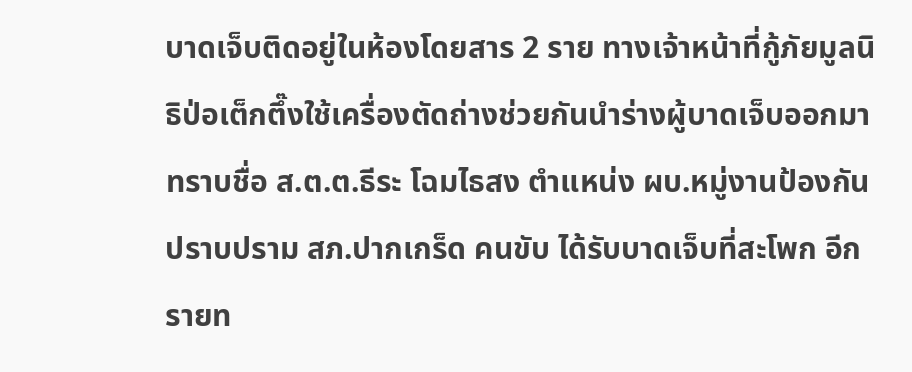บาดเจ็บติดอยู่ในห้องโดยสาร 2 ราย ทางเจ้าหน้าที่กู้ภัยมูลนิธิป่อเต็กตึ๊งใช้เครื่องตัดถ่างช่วยกันนำร่างผู้บาดเจ็บออกมา ทราบชื่อ ส.ต.ต.ธีระ โฉมไธสง ตำแหน่ง ผบ.หมู่งานป้องกันปราบปราม สภ.ปากเกร็ด คนขับ ได้รับบาดเจ็บที่สะโพก อีกรายท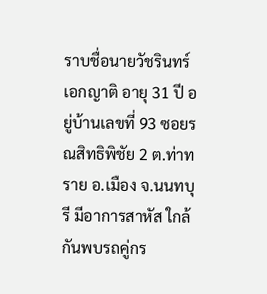ราบชื่อนายวัชรินทร์ เอกญาติ อายุ 31 ปี อยู่บ้านเลขที่ 93 ซอยรณสิทธิพิชัย 2 ต.ท่าทราย อ.เมือง จ.นนทบุรี มีอาการสาหัส ใกล้กันพบรถคู่กร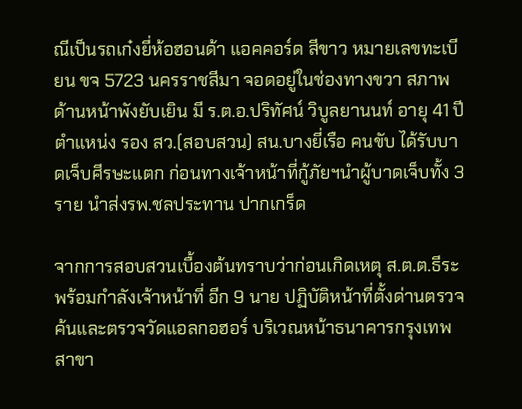ณีเป็นรถเก๋งยี่ห้อฮอนด้า แอคคอร์ด สีขาว หมายเลขทะเบียน ขจ 5723 นครราชสีมา จอดอยู่ในช่องทางขวา สภาพด้านหน้าพังยับเยิน มี ร.ต.อ.ปริทัศน์ วิบูลยานนท์ อายุ 41 ปี ตำแหน่ง รอง สว.(สอบสวน) สน.บางยี่เรือ คนขับ ได้รับบาดเจ็บศีรษะแตก ก่อนทางเจ้าหน้าที่กู้ภัยฯนำผู้บาดเจ็บทั้ง 3 ราย นำส่งรพ.ชลประทาน ปากเกร็ด

จากการสอบสวนเบื้องต้นทราบว่าก่อนเกิดเหตุ ส.ต.ต.ธีระ พร้อมกำลังเจ้าหน้าที่ อีก 9 นาย ปฏิบัติหน้าที่ตั้งด่านตรวจค้นและตรวจวัดแอลกอฮอร์ บริเวณหน้าธนาคารกรุงเทพ สาขา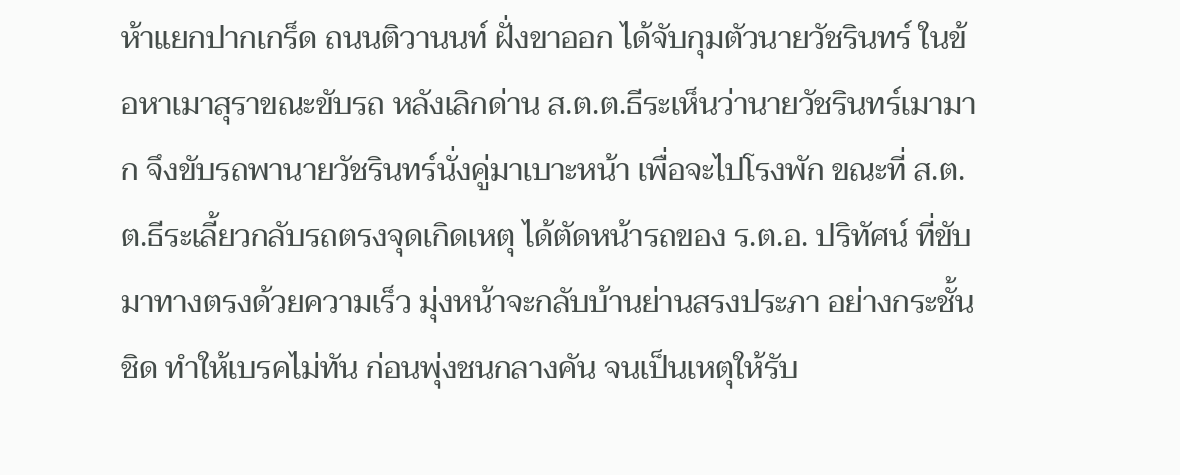ห้าแยกปากเกร็ด ถนนติวานนท์ ฝั่งขาออก ได้จับกุมตัวนายวัชรินทร์ ในข้อหาเมาสุราขณะขับรถ หลังเลิกด่าน ส.ต.ต.ธีระเห็นว่านายวัชรินทร์เมามาก จึงขับรถพานายวัชรินทร์นั่งคู่มาเบาะหน้า เพื่อจะไปโรงพัก ขณะที่ ส.ต.ต.ธีระเลี้ยวกลับรถตรงจุดเกิดเหตุ ได้ตัดหน้ารถของ ร.ต.อ. ปริทัศน์ ที่ขับมาทางตรงด้วยความเร็ว มุ่งหน้าจะกลับบ้านย่านสรงประภา อย่างกระชั้นชิด ทำให้เบรคไม่ทัน ก่อนพุ่งชนกลางคัน จนเป็นเหตุให้รับ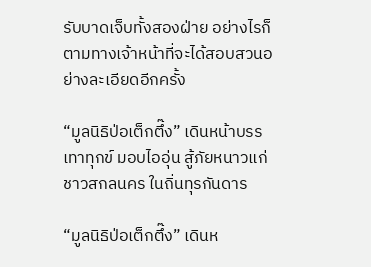รับบาดเจ็บทั้งสองฝ่าย อย่างไรก็ตามทางเจ้าหน้าที่จะได้สอบสวนอย่างละเอียดอีกครั้ง

“มูลนิธิป่อเต็กตึ๊ง” เดินหน้าบรรเทาทุกข์ มอบไออุ่น สู้ภัยหนาวแก่ชาวสกลนคร ในถิ่นทุรกันดาร

“มูลนิธิป่อเต็กตึ๊ง” เดินห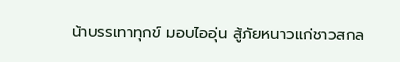น้าบรรเทาทุกข์ มอบไออุ่น สู้ภัยหนาวแก่ชาวสกล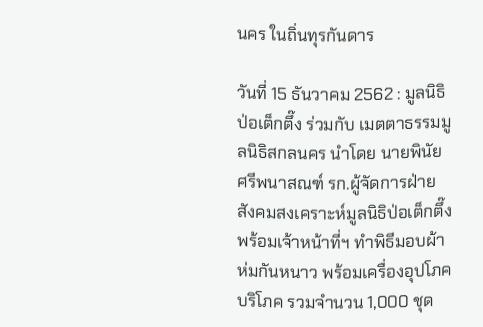นคร ในถิ่นทุรกันดาร

วันที่ 15 ธันวาคม 2562 : มูลนิธิป่อเต็กตึ๊ง ร่วมกับ เมตตาธรรมมูลนิธิสกลนคร นำโดย นายพินัย ศรีพนาสณฑ์ รก.ผู้จัดการฝ่ายสังคมสงเคราะห์มูลนิธิป่อเต็กตึ๊ง พร้อมเจ้าหน้าที่ฯ ทำพิธีมอบผ้าห่มกันหนาว พร้อมเครื่องอุปโภคบริโภค รวมจำนวน 1,000 ชุด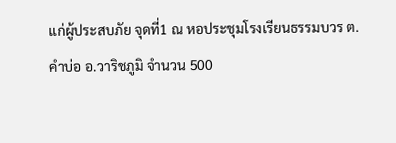แก่ผู้ประสบภัย จุดที่1 ณ หอประชุมโรงเรียนธรรมบวร ต.คำบ่อ อ.วาริชภูมิ จำนวน 500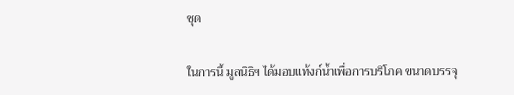ชุด

ในการนี้ มูลนิธิฯ ได้มอบแท้งก์น้ำเพื่อการบริโภค ขนาดบรรจุ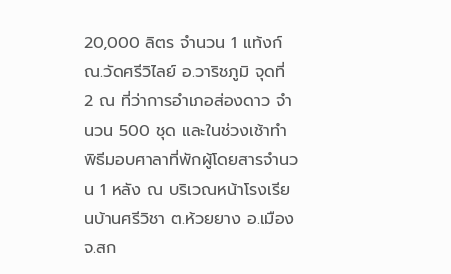20,000 ลิตร จำนวน 1 แท้งก์ ณ.วัดศรีวิไลย์ อ.วาริชภูมิ จุดที่ 2 ณ ที่ว่าการอำเภอส่องดาว จำนวน 500 ชุด และในช่วงเช้าทำพิธีมอบศาลาที่พักผู้โดยสารจำนวน 1 หลัง ณ บริเวณหน้าโรงเรียนบ้านศรีวิชา ต.ห้วยยาง อ.เมือง จ.สก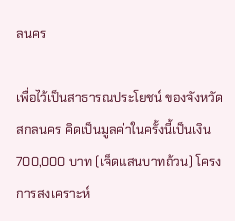ลนคร

เพื่อไว้เป็นสาธารณประโยชน์ ของจังหวัดสกลนคร คิดเป็นมูลค่าในครั้งนี้เป็นเงิน 700,000 บาท (เจ็ดแสนบาทถ้วน) โครงการสงเคราะห์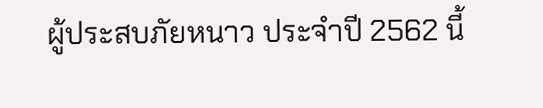ผู้ประสบภัยหนาว ประจำปี 2562 นี้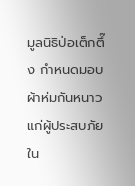มูลนิธิป่อเต็กตึ๊ง กำหนดมอบผ้าห่มกันหนาวแก่ผู้ประสบภัยใน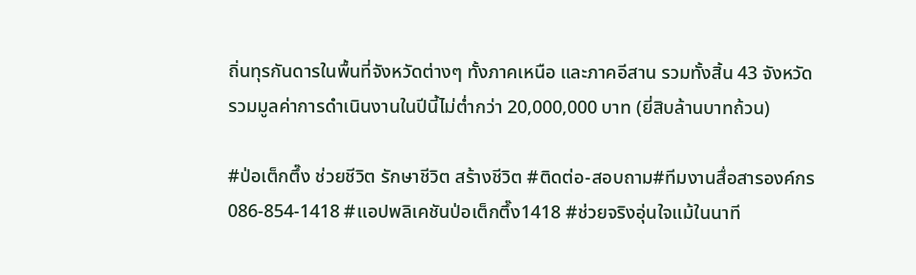ถิ่นทุรกันดารในพื้นที่จังหวัดต่างๆ ทั้งภาคเหนือ และภาคอีสาน รวมทั้งสิ้น 43 จังหวัด รวมมูลค่าการดำเนินงานในปีนี้ไม่ต่ำกว่า 20,000,000 บาท (ยี่สิบล้านบาทถ้วน)

#ป่อเต็กตึ๊ง ช่วยชีวิต รักษาชีวิต สร้างชีวิต #ติดต่อ-สอบถาม#ทีมงานสื่อสารองค์กร 086-854-1418 #แอปพลิเคชันป่อเต็กตึ๊ง1418 #ช่วยจริงอุ่นใจแม้ในนาที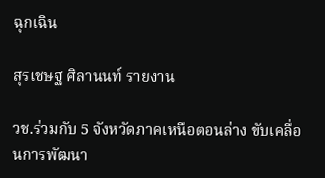ฉุกเฉิน

สุรเชษฐ ศิลานนท์ รายงาน

วช.ร่วมกับ 5 จังหวัดภาคเหนือตอนล่าง ขับเคลื่อนการพัฒนา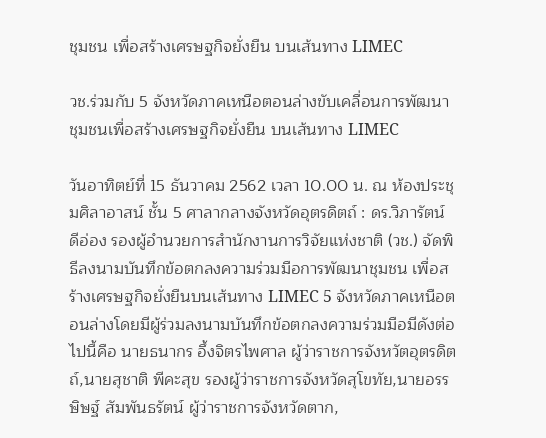ชุมชน เพื่อสร้างเศรษฐกิจยั่งยืน บนเส้นทาง LIMEC

วช.ร่วมกับ 5 จังหวัดภาคเหนือตอนล่างขับเคลื่อนการพัฒนาชุมชนเพื่อสร้างเศรษฐกิจยั่งยืน บนเส้นทาง LIMEC

วันอาทิตย์ที่ 15 ธันวาคม 2562 เวลา 10.00 น. ณ ห้องประชุมศิลาอาสน์ ชั้น 5 ศาลากลางจังหวัดอุตรดิตถ์ : ดร.วิภารัตน์ ดีอ่อง รองผู้อำนวยการสำนักงานการวิจัยแห่งชาติ (วช.) จัดพิธีลงนามบันทึกข้อตกลงความร่วมมือการพัฒนาชุมชน เพื่อสร้างเศรษฐกิจยั่งยืนบนเส้นทาง LIMEC 5 จังหวัดภาคเหนือตอนล่างโดยมีผู้ร่วมลงนามบันทึกข้อตกลงความร่วมมือมีดังต่อไปนี้คือ นายธนากร อึ้งจิตรไพศาล ผู้ว่าราชการจังหวัตอุตรดิตถ์,นายสุชาติ พีคะสุข รองผู้ว่าราชการจังหวัดสุโขทัย,นายอรรษิษฐ์ สัมพันธรัตน์ ผู้ว่าราชการจังหวัดตาก,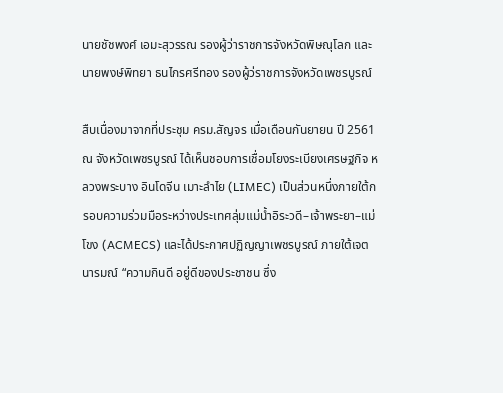นายชัชพงศ์ เอมะสุวรรณ รองผู้ว่าราชการจังหวัดพิษณุโลก และนายพงษ์พิทยา ธนไกรศรีทอง รองผู้ว่ราชการจังหวัดเพชรบูรณ์

สืบเนื่องมาจากที่ประชุม ครม.สัญจร เมื่อเดือนกันยายน ปี 2561 ณ จังหวัดเพชรบูรณ์ ได้เห็นชอบการเชื่อมโยงระเบียงเศรษฐกิจ หลวงพระบาง อินโดจีน เมาะลำไย (LIMEC) เป็นส่วนหนึ่งภายใต้กรอบความร่วมมือระหว่างประเทศลุ่มแม่น้ำอิระวดี–เจ้าพระยา–แม่โขง (ACMECS) และได้ประกาศปฏิญญาเพชรบูรณ์ ภายใต้เจตนารมณ์ “ความกินดี อยู่ดีของประชาชน ซึ่ง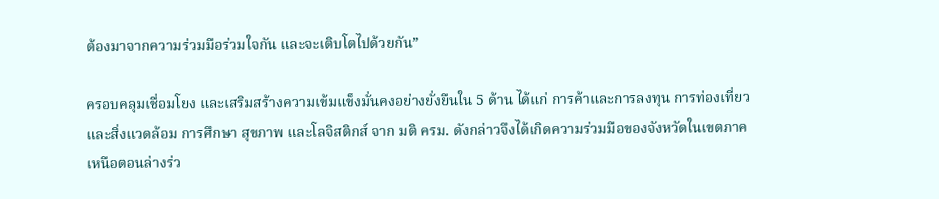ต้องมาจากความร่วมมือร่วมใจกัน และจะเติบโตไปด้วยกัน”

ครอบคลุมเชื่อมโยง และเสริมสร้างความเข้มแข็งมั่นคงอย่างยั่งยืนใน 5 ด้าน ได้แก่ การค้าและการลงทุน การท่องเที่ยวและสิ่งแวดล้อม การศึกษา สุขภาพ และโลจิสติกส์ จาก มติ ครม. ดังกล่าวจึงได้เกิดความร่วมมือของจังหวัดในเขตภาคเหนือตอนล่างร่ว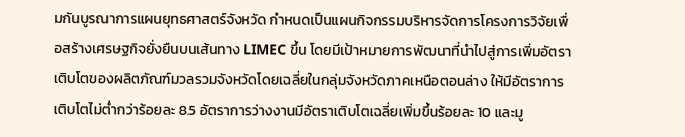มกันบูรณาการแผนยุทธศาสตร์จังหวัด กำหนดเป็นแผนกิจกรรมบริหารจัดการโครงการวิจัยเพื่อสร้างเศรษฐกิจยั่งยืนบนเส้นทาง LIMEC ขึ้น โดยมีเป้าหมายการพัฒนาที่นำไปสู่การเพิ่มอัตราเติบโตของผลิตภัณฑ์มวลรวมจังหวัดโดยเฉลี่ยในกลุ่มจังหวัดภาคเหนือตอนล่าง ให้มีอัตราการเติบโตไม่ต่ำกว่าร้อยละ 8.5 อัตราการว่างงานมีอัตราเติบโตเฉลี่ยเพิ่มขึ้นร้อยละ 10 และมู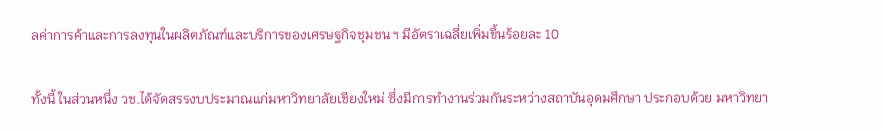ลค่าการค้าและการลงทุนในผลิตภัณฑ์และบริการของเศรษฐกิจชุมชน ฯ มีอัตราเฉลี่ยเพิ่มขึ้นร้อยละ 10

ทั้งนี้ ในส่วนหนึ่ง วช.ได้จัดสรรงบประมาณแก่มหาวิทยาลัยเชียงใหม่ ซึ่งมีการทำงานร่วมกันระหว่างสถาบันอุดมศึกษา ประกอบด้วย มหาวิทยา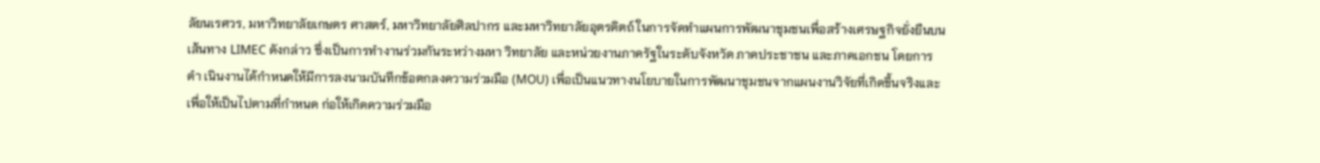ลัยนเรศวร, มหาวิทยาลัยเกษตร ศาสตร์, มหาวิทยาลัยศิลปากร และมหาวิทยาลัยอุตรดิตถ์ ในการจัดทำแผนการพัฒนาชุมชนเพื่อสร้างเศรษฐกิจยั่งยืนบนเส้นทาง LIMEC ดังกล่าว ซึ่งเป็นการทำงานร่วมกันระหว่างมหา วิทยาลัย และหน่วยงานภาครัฐในระดับจังหวัด ภาคประชาชน และภาคเอกชน โดยการดำ เนินงานได้กำหนดให้มีการลงนามบันทึกข้อตกลงความร่วมมือ (MOU) เพื่อเป็นแนวทางนโยบายในการพัฒนาชุมชนจากแผนงานวิจัยที่เกิดขึ้นจริงและเพื่อให้เป็นไปตามที่กำหนด ก่อให้เกิดความร่วมมือ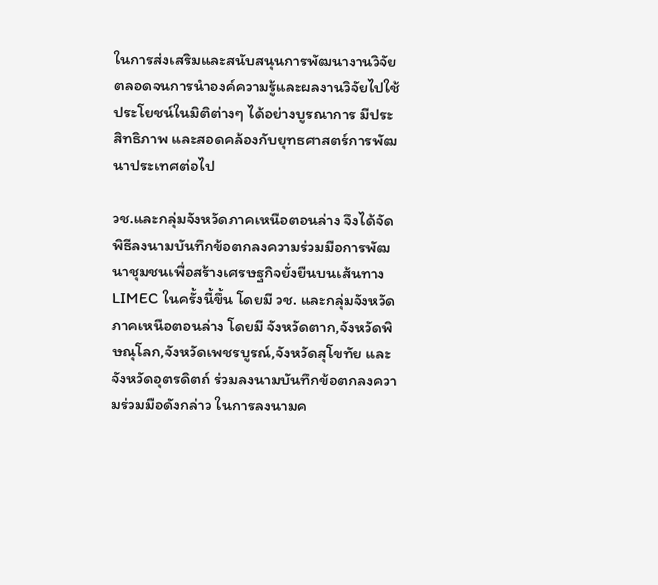ในการส่งเสริมและสนับสนุนการพัฒนางานวิจัย ตลอดจนการนำองค์ความรู้และผลงานวิจัยไปใช้ประโยชน์ในมิติต่างๆ ได้อย่างบูรณาการ มีประสิทธิภาพ และสอดคล้องกับยุทธศาสตร์การพัฒนาประเทศต่อไป

วช.และกลุ่มจังหวัดภาคเหนือตอนล่าง จึงได้จัดพิธีลงนามบันทึกข้อตกลงความร่วมมือการพัฒนาชุมชนเพื่อสร้างเศรษฐกิจยั่งยืนบนเส้นทาง LIMEC ในครั้งนี้ขึ้น โดยมี วช. และกลุ่มจังหวัดภาคเหนือตอนล่าง โดยมี จังหวัดตาก,จังหวัดพิษณุโลก,จังหวัดเพชรบูรณ์,จังหวัดสุโขทัย และจังหวัดอุตรดิตถ์ ร่วมลงนามบันทึกข้อตกลงความร่วมมือดังกล่าว ในการลงนามค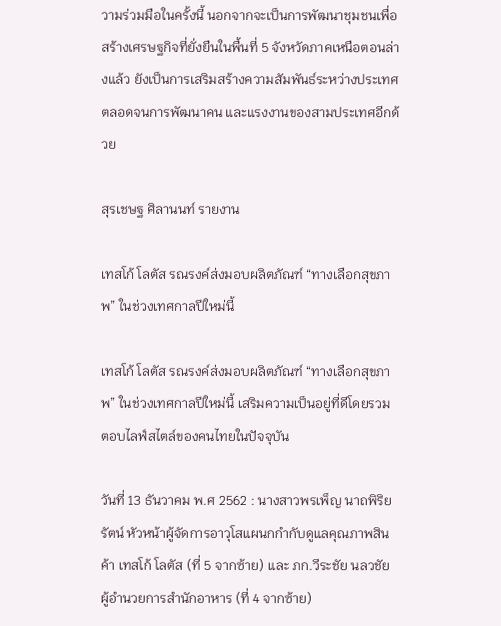วามร่วมมือในครั้งนี้ นอกจากจะเป็นการพัฒนาชุมชนเพื่อสร้างเศรษฐกิจที่ยั่งยืนในพื้นที่ 5 จังหวัดภาคเหนือตอนล่างแล้ว ยังเป็นการเสริมสร้างความสัมพันธ์ระหว่างประเทศ ตลอดจนการพัฒนาคน และแรงงานของสามประเทศอีกด้วย

สุรเชษฐ ศิลานนท์ รายงาน

เทสโก้ โลตัส รณรงค์ส่งมอบผลิตภัณฑ์ “ทางเลือกสุขภาพ” ในช่วงเทศกาลปีใหม่นี้

เทสโก้ โลตัส รณรงค์ส่งมอบผลิตภัณฑ์ “ทางเลือกสุขภาพ” ในช่วงเทศกาลปีใหม่นี้ เสริมความเป็นอยู่ที่ดีโดยรวม ตอบไลฟ์สไตล์ของคนไทยในปัจจุบัน

วันที่ 13 ธันวาคม พ.ศ 2562 : นางสาวพรเพ็ญ นาถพิริยรัตน์ หัวหน้าผู้จัดการอาวุโสแผนกกำกับดูแลคุณภาพสินค้า เทสโก้ โลตัส (ที่ 5 จากซ้าย) และ ภก.วีระชัย นลวชัย ผู้อำนวยการสำนักอาหาร (ที่ 4 จากซ้าย)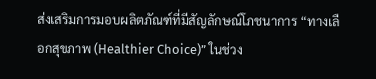ส่งเสริมการมอบผลิตภัณฑ์ที่มีสัญลักษณ์โภชนาการ “ทางเลือกสุขภาพ (Healthier Choice)” ในช่วง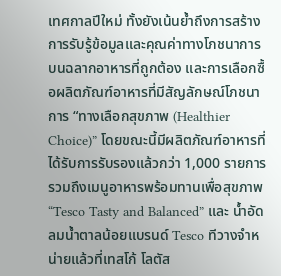เทศกาลปีใหม่ ทั้งยังเน้นย้ำถึงการสร้างการรับรู้ข้อมูลและคุณค่าทางโภชนาการบนฉลากอาหารที่ถูกต้อง และการเลือกซื้อผลิตภัณฑ์อาหารที่มีสัญลักษณ์โภชนาการ “ทางเลือกสุขภาพ (Healthier Choice)” โดยขณะนี้มีผลิตภัณฑ์อาหารที่ได้รับการรับรองแล้วกว่า 1,000 รายการ รวมถึงเมนูอาหารพร้อมทานเพื่อสุขภาพ “Tesco Tasty and Balanced” และ น้ำอัดลมน้ำตาลน้อยแบรนด์ Tesco ทีวางจำหน่ายแล้วที่เทสโก้ โลตัส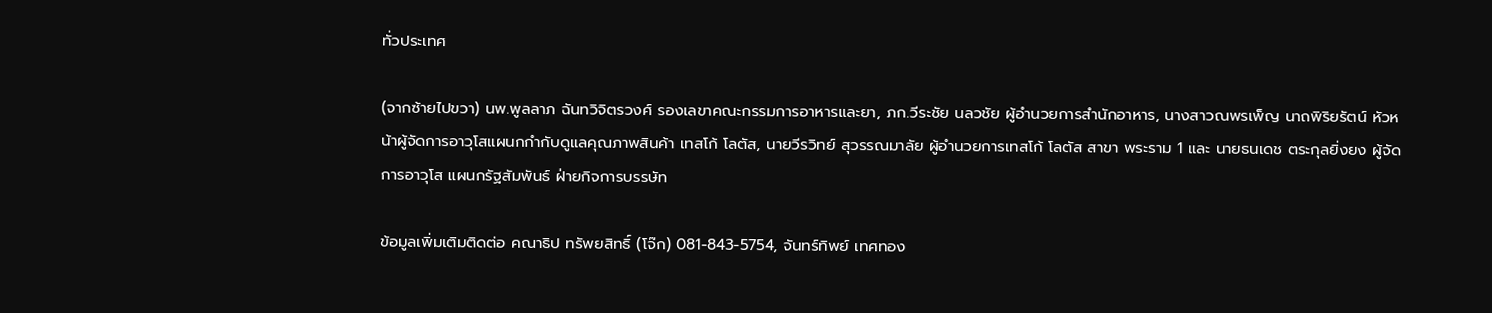ทั่วประเทศ

(จากซ้ายไปขวา) นพ.พูลลาภ ฉันทวิจิตรวงศ์ รองเลขาคณะกรรมการอาหารและยา, ภก.วีระชัย นลวชัย ผู้อำนวยการสำนักอาหาร, นางสาวณพรเพ็ญ นาถพิริยรัตน์ หัวหน้าผู้จัดการอาวุโสแผนกกำกับดูแลคุณภาพสินค้า เทสโก้ โลตัส, นายวีรวิทย์ สุวรรณมาลัย ผู้อำนวยการเทสโก้ โลตัส สาขา พระราม 1 และ นายธนเดช ตระกุลยิ่งยง ผู้จัดการอาวุโส แผนกรัฐสัมพันธ์ ฝ่ายกิจการบรรษัท

ข้อมูลเพิ่มเติมติดต่อ คณาธิป ทรัพยสิทธิ์ (โจ๊ก) 081-843-5754, จันทร์ทิพย์ เทศทอง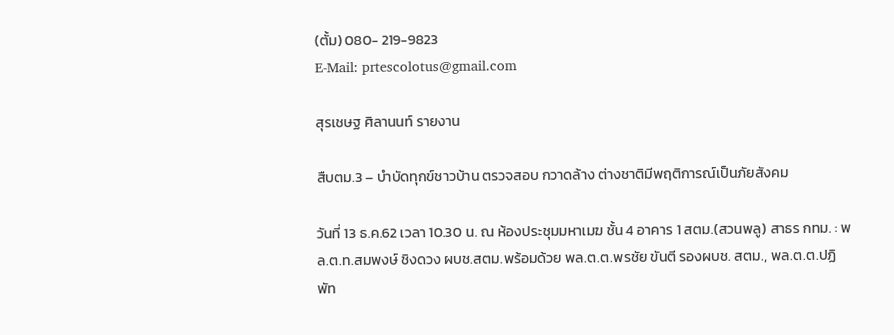(ตั้ม) 080- 219-9823
E-Mail: prtescolotus@gmail.com

สุรเชษฐ ศิลานนท์ รายงาน

สืบตม.3 – บำบัดทุกข์ชาวบ้าน ตรวจสอบ กวาดล้าง ต่างชาติมีพฤติการณ์เป็นภัยสังคม

วันที่ 13 ธ.ค.62 เวลา 10.30 น. ณ ห้องประชุมมหาเมฆ ชั้น 4 อาคาร 1 สตม.(สวนพลู) สาธร กทม. : พล.ต.ท.สมพงษ์ ชิงดวง ผบช.สตม.พร้อมด้วย พล.ต.ต.พรชัย ขันตี รองผบช. สตม., พล.ต.ต.ปฏิพัท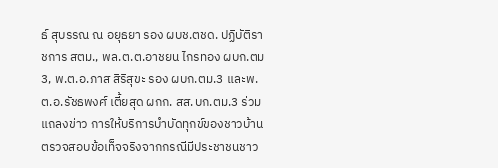ธ์ สุบรรณ ณ อยุธยา รอง ผบช.ตชด. ปฏิบัติราชการ สตม., พล.ต.ต.อาชยน ไกรทอง ผบก.ตม 3, พ.ต.อ.ภาส สิริสุขะ รอง ผบก.ตม.3 และพ.ต.อ.รัชธพงศ์ เตี้ยสุด ผกก. สส.บก.ตม.3 ร่วมแถลงข่าว การให้บริการบำบัดทุกข์ของชาวบ้าน ตรวจสอบข้อเท็จจริงจากกรณีมีประชาชนชาว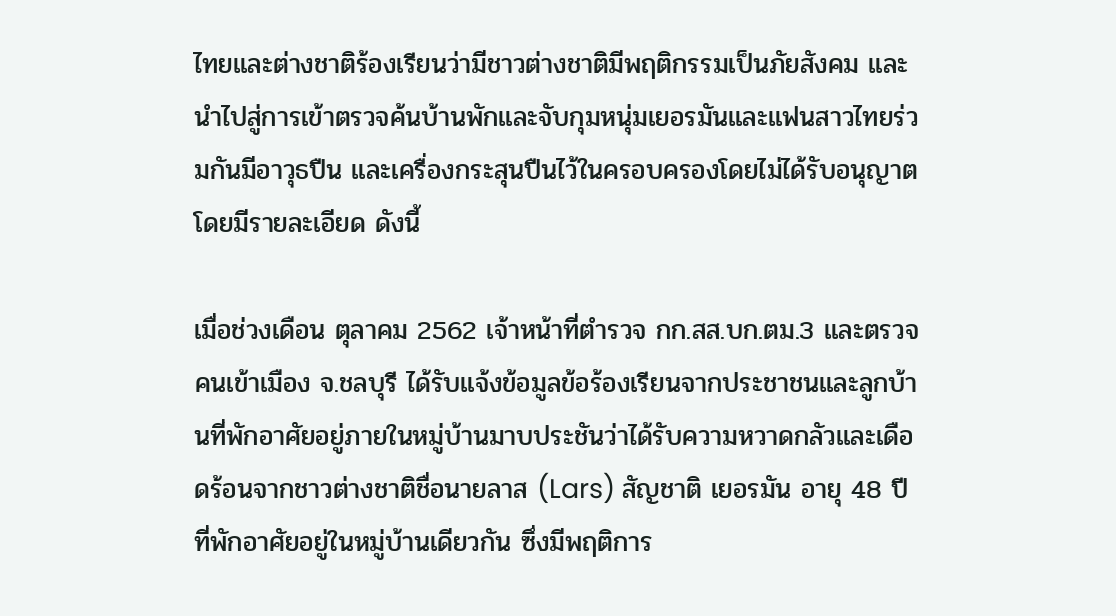ไทยและต่างชาติร้องเรียนว่ามีชาวต่างชาติมีพฤติกรรมเป็นภัยสังคม และนำไปสู่การเข้าตรวจค้นบ้านพักและจับกุมหนุ่มเยอรมันและแฟนสาวไทยร่วมกันมีอาวุธปืน และเครื่องกระสุนปืนไว้ในครอบครองโดยไม่ได้รับอนุญาต โดยมีรายละเอียด ดังนี้

เมื่อช่วงเดือน ตุลาคม 2562 เจ้าหน้าที่ตำรวจ กก.สส.บก.ตม.3 และตรวจคนเข้าเมือง จ.ชลบุรี ได้รับแจ้งข้อมูลข้อร้องเรียนจากประชาชนและลูกบ้านที่พักอาศัยอยู่ภายในหมู่บ้านมาบประชันว่าได้รับความหวาดกลัวและเดือดร้อนจากชาวต่างชาติชื่อนายลาส (Lars) สัญชาติ เยอรมัน อายุ 48 ปี ที่พักอาศัยอยู่ในหมู่บ้านเดียวกัน ซึ่งมีพฤติการ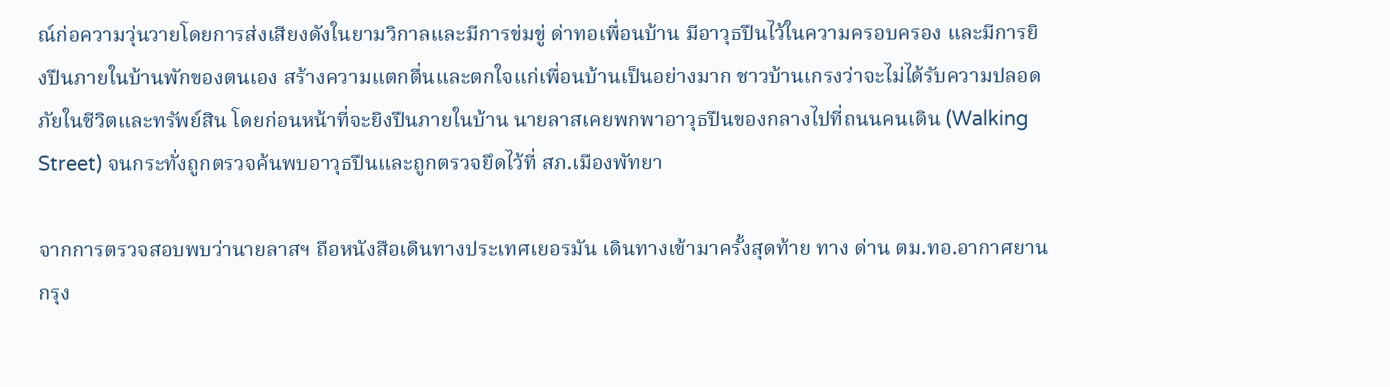ณ์ก่อความวุ่นวายโดยการส่งเสียงดังในยามวิกาลและมีการข่มขู่ ด่าทอเพื่อนบ้าน มีอาวุธปืนไว้ในความครอบครอง และมีการยิงปืนภายในบ้านพักของตนเอง สร้างความแตกตื่นและตกใจแก่เพื่อนบ้านเป็นอย่างมาก ชาวบ้านเกรงว่าจะไม่ได้รับความปลอดภัยในชีวิตและทรัพย์สิน โดยก่อนหน้าที่จะยิงปืนภายในบ้าน นายลาสเคยพกพาอาวุธปืนของกลางไปที่ถนนคนเดิน (Walking Street) จนกระทั่งถูกตรวจค้นพบอาวุธปืนและถูกตรวจยึดไว้ที่ สภ.เมืองพัทยา

จากการตรวจสอบพบว่านายลาสฯ ถือหนังสือเดินทางประเทศเยอรมัน เดินทางเข้ามาครั้งสุดท้าย ทาง ด่าน ตม.ทอ.อากาศยานกรุง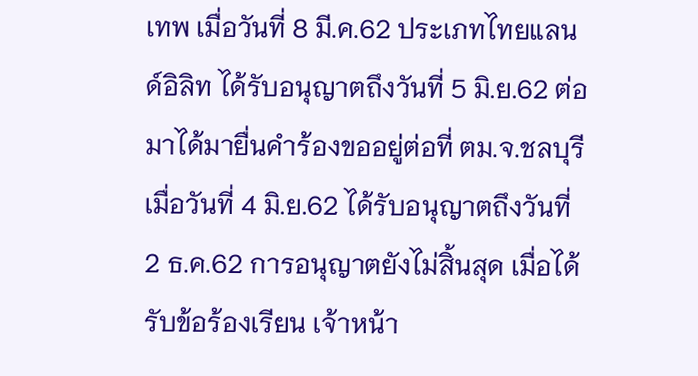เทพ เมื่อวันที่ 8 มี.ค.62 ประเภทไทยแลนด์อิลิท ได้รับอนุญาตถึงวันที่ 5 มิ.ย.62 ต่อมาได้มายื่นคำร้องขออยู่ต่อที่ ตม.จ.ชลบุรี เมื่อวันที่ 4 มิ.ย.62 ได้รับอนุญาตถึงวันที่ 2 ธ.ค.62 การอนุญาตยังไม่สิ้นสุด เมื่อได้รับข้อร้องเรียน เจ้าหน้า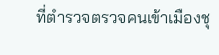ที่ตำรวจตรวจคนเข้าเมืองชุ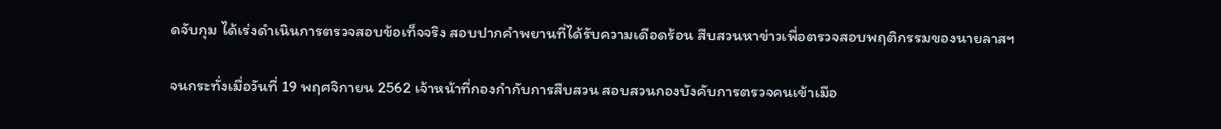ดจับกุม ได้เร่งดำเนินการตรวจสอบข้อเท็จจริง สอบปากคำพยานที่ได้รับความเดือดร้อน สืบสวนหาข่าวเพื่อตรวจสอบพฤติกรรมของนายลาสฯ

จนกระทั่งเมื่อวันที่ 19 พฤศจิกายน 2562 เจ้าหน้าที่กองกำกับการสืบสวน สอบสวนกองบังคับการตรวจคนเข้าเมือ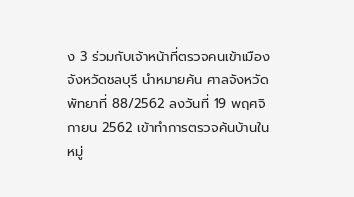ง 3 ร่วมกับเจ้าหน้าที่ตรวจคนเข้าเมืองจังหวัดชลบุรี นำหมายค้น ศาลจังหวัดพัทยาที่ 88/2562 ลงวันที่ 19 พฤศจิกายน 2562 เข้าทำการตรวจค้นบ้านในหมู่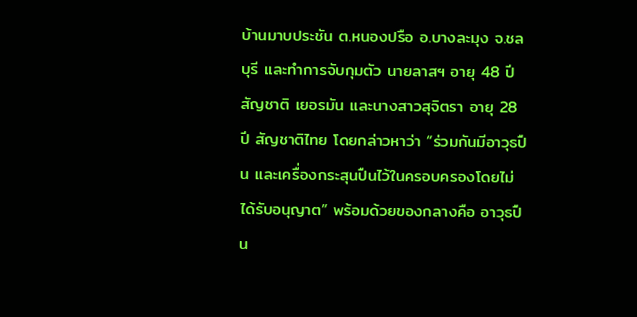บ้านมาบประชัน ต.หนองปรือ อ.บางละมุง จ.ชลบุรี และทำการจับกุมตัว นายลาสฯ อายุ 48 ปี สัญชาติ เยอรมัน และนางสาวสุจิตรา อายุ 28 ปี สัญชาติไทย โดยกล่าวหาว่า “ร่วมกันมีอาวุธปืน และเครื่องกระสุนปืนไว้ในครอบครองโดยไม่ได้รับอนุญาต” พร้อมด้วยของกลางคือ อาวุธปืน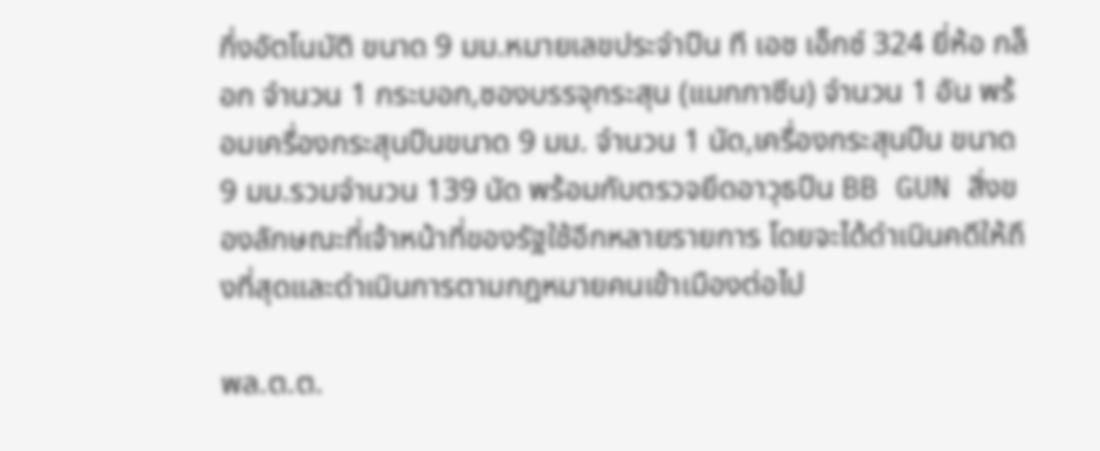กึ่งอัตโนมัติ ขนาด 9 มม.หมายเลขประจำปืน ที เอช เอ็กซ์ 324 ยี่ห้อ กล็อก จำนวน 1 กระบอก,ซองบรรจุกระสุน (แมกกาซีน) จำนวน 1 อัน พร้อมเครื่องกระสุนปืนขนาด 9 มม. จำนวน 1 นัด,เครื่องกระสุนปืน ขนาด 9 มม.รวมจำนวน 139 นัด พร้อมกับตรวจยึดอาวุธปืน BB GUN สิ่งของลักษณะที่เจ้าหน้าที่ของรัฐใช้อีกหลายรายการ โดยจะได้ดำเนินคดีให้ถึงที่สุดและดำเนินการตามกฎหมายคนเข้าเมืองต่อไป

พล.ต.ต.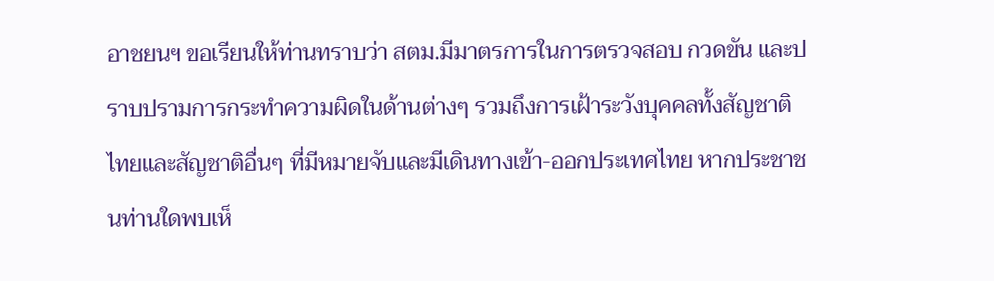อาชยนฯ ขอเรียนให้ท่านทราบว่า สตม.มีมาตรการในการตรวจสอบ กวดขัน และปราบปรามการกระทำความผิดในด้านต่างๆ รวมถึงการเฝ้าระวังบุคคลทั้งสัญชาติไทยและสัญชาติอื่นๆ ที่มีหมายจับและมีเดินทางเข้า-ออกประเทศไทย หากประชาชนท่านใดพบเห็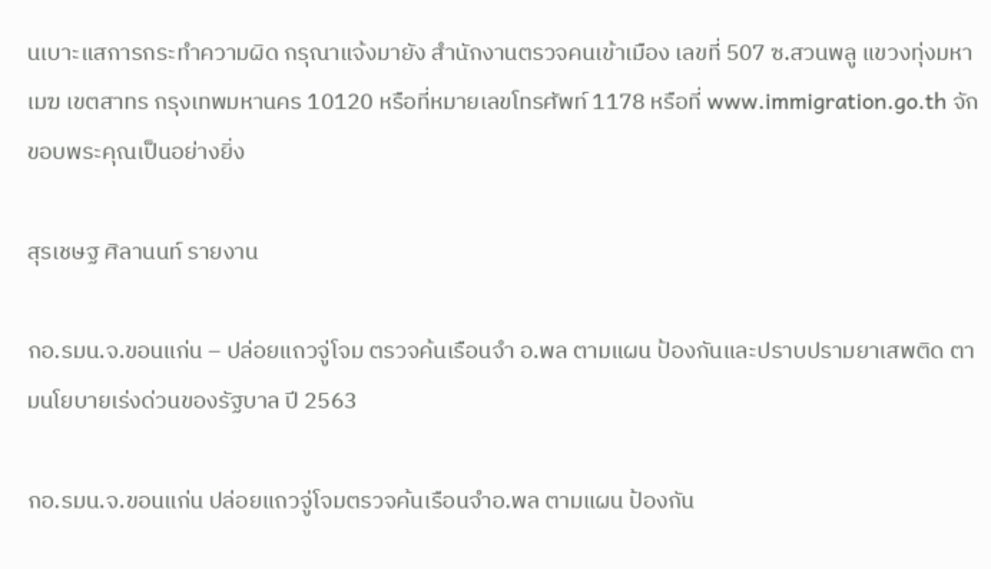นเบาะแสการกระทำความผิด กรุณาแจ้งมายัง สำนักงานตรวจคนเข้าเมือง เลขที่ 507 ซ.สวนพลู แขวงทุ่งมหาเมฆ เขตสาทร กรุงเทพมหานคร 10120 หรือที่หมายเลขโทรศัพท์ 1178 หรือที่ www.immigration.go.th จักขอบพระคุณเป็นอย่างยิ่ง

สุรเชษฐ ศิลานนท์ รายงาน

กอ.รมน.จ.ขอนแก่น – ปล่อยแถวจู่โจม ตรวจค้นเรือนจำ อ.พล ตามแผน ป้องกันและปราบปรามยาเสพติด ตามนโยบายเร่งด่วนของรัฐบาล ปี 2563

กอ.รมน.จ.ขอนแก่น ปล่อยแถวจู่โจมตรวจค้นเรือนจำอ.พล ตามแผน ป้องกัน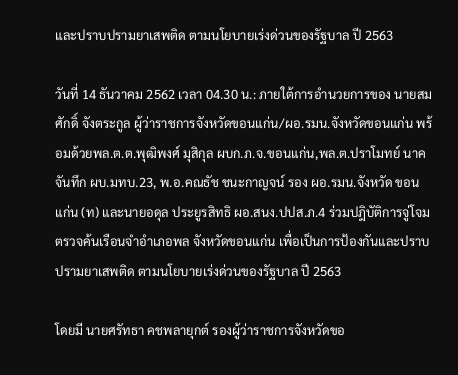และปราบปรามยาเสพติด ตามนโยบายเร่งด่วนของรัฐบาล ปี 2563

วันที่ 14 ธันวาคม 2562 เวลา 04.30 น.: ภายใต้การอำนวยการของ นายสมศักดิ์ จังตระกูล ผู้ว่าราชการจังหวัดขอนแก่น/ผอ.รมน.จังหวัดขอนแก่น พร้อมด้วยพล.ต.ต.พุฒิพงศ์ มุสิกุล ผบก.ภ.จ.ขอนแก่น,พล.ต.ปราโมทย์ นาคจันทึก ผบ.มทบ.23, พ.อ.คณธัช ชนะกาญจน์ รอง ผอ.รมน.จังหวัด ขอนแก่น (ท) และนายอดุล ประยูรสิทธิ ผอ.สนง.ปปส.ภ.4 ร่วมปฎิบัติการจู่โจมตรวจค้นเรือนจำอำเภอพล จังหวัดขอนแก่น เพื่อเป็นการป้องกันและปราบปรามยาเสพติด ตามนโยบายเร่งด่วนของรัฐบาล ปี 2563

โดยมี นายศรัทธา คชพลายุกต์ รองผู้ว่าราชการจังหวัดขอ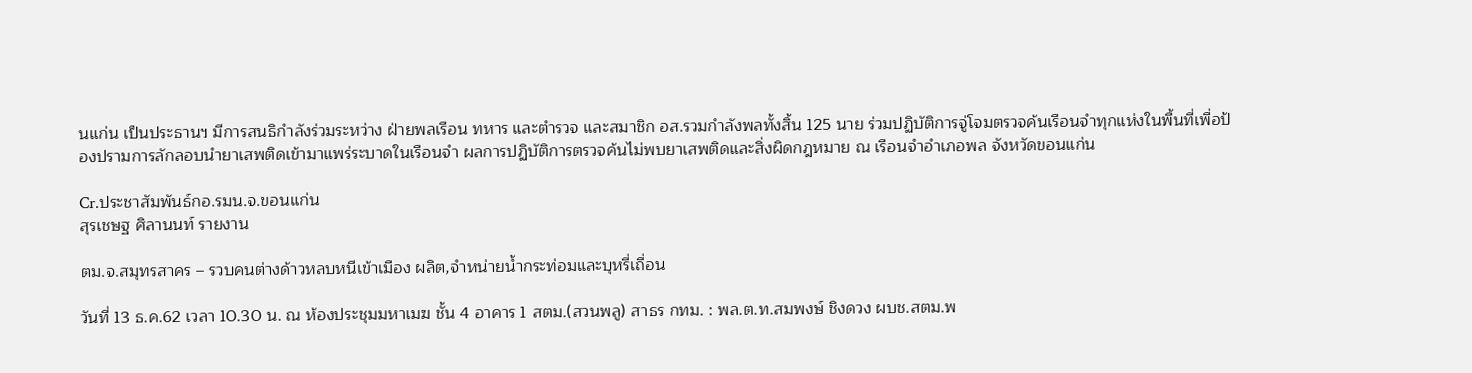นแก่น เป็นประธานฯ มีการสนธิกำลังร่วมระหว่าง ฝ่ายพลเรือน ทหาร และตำรวจ และสมาชิก อส.รวมกำลังพลทั้งสิ้น 125 นาย ร่วมปฏิบัติการจู่โจมตรวจค้นเรือนจำทุกแห่งในพื้นที่เพื่อป้องปรามการลักลอบนำยาเสพติดเข้ามาแพร่ระบาดในเรือนจำ ผลการปฏิบัติการตรวจค้นไม่พบยาเสพติดและสิ่งผิดกฎหมาย ณ เรือนจำอำเภอพล จังหวัดขอนแก่น

Cr.ประชาสัมพันธ์กอ.รมน.จ.ขอนแก่น
สุรเชษฐ ศิลานนท์ รายงาน

ตม.จ.สมุทรสาคร – รวบคนต่างด้าวหลบหนีเข้าเมือง ผลิต,จำหน่ายน้ำกระท่อมและบุหรี่เถื่อน

วันที่ 13 ธ.ค.62 เวลา 10.30 น. ณ ห้องประชุมมหาเมฆ ชั้น 4 อาคาร 1 สตม.(สวนพลู) สาธร กทม. : พล.ต.ท.สมพงษ์ ชิงดวง ผบช.สตม.พ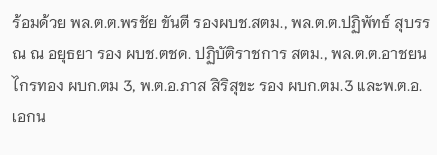ร้อมด้วย พล.ต.ต.พรชัย ขันตี รองผบช.สตม., พล.ต.ต.ปฏิพัทธ์ สุบรรณ ณ อยุธยา รอง ผบช.ตชด. ปฏิบัติราชการ สตม., พล.ต.ต.อาชยน ไกรทอง ผบก.ตม 3, พ.ต.อ.ภาส สิริสุขะ รอง ผบก.ตม.3 และพ.ต.อ.เอกน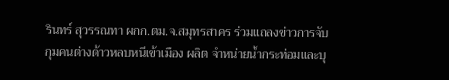รินทร์ สุวรรณทา ผกก.ตม.จ.สมุทรสาคร ร่วมแถลงข่าวการจับกุมคนต่างด้าวหลบหนีเข้าเมือง ผลิต จำหน่ายน้ำกระท่อมและบุ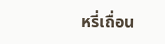หรี่เถื่อน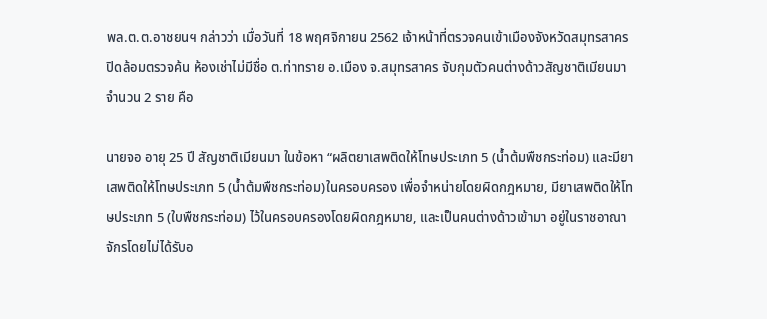พล.ต.ต.อาชยนฯ กล่าวว่า เมื่อวันที่ 18 พฤศจิกายน 2562 เจ้าหน้าที่ตรวจคนเข้าเมืองจังหวัดสมุทรสาคร ปิดล้อมตรวจค้น ห้องเช่าไม่มีชื่อ ต.ท่าทราย อ.เมือง จ.สมุทรสาคร จับกุมตัวคนต่างด้าวสัญชาติเมียนมา จำนวน 2 ราย คือ

นายจอ อายุ 25 ปี สัญชาติเมียนมา ในข้อหา “ผลิตยาเสพติดให้โทษประเภท 5 (น้ำต้มพืชกระท่อม) และมียาเสพติดให้โทษประเภท 5 (น้ำต้มพืชกระท่อม)ในครอบครอง เพื่อจำหน่ายโดยผิดกฎหมาย, มียาเสพติดให้โทษประเภท 5 (ใบพืชกระท่อม) ไว้ในครอบครองโดยผิดกฎหมาย, และเป็นคนต่างด้าวเข้ามา อยู่ในราชอาณาจักรโดยไม่ได้รับอ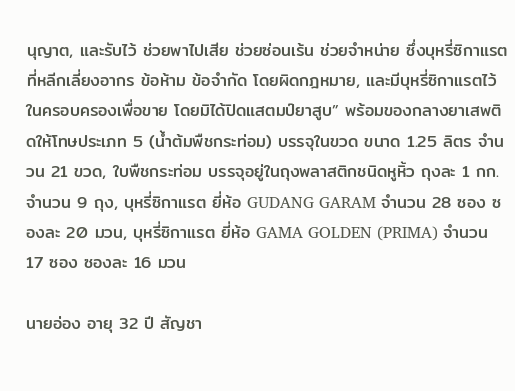นุญาต, และรับไว้ ช่วยพาไปเสีย ช่วยซ่อนเร้น ช่วยจำหน่าย ซึ่งบุหรี่ซิกาแรตที่หลีกเลี่ยงอากร ข้อห้าม ข้อจำกัด โดยผิดกฎหมาย, และมีบุหรี่ซิกาแรตไว้ในครอบครองเพื่อขาย โดยมิได้ปิดแสตมป์ยาสูบ” พร้อมของกลางยาเสพติดให้โทษประเภท 5 (น้ำต้มพืชกระท่อม) บรรจุในขวด ขนาด 1.25 ลิตร จำนวน 21 ขวด, ใบพืชกระท่อม บรรจุอยู่ในถุงพลาสติกชนิดหูหิ้ว ถุงละ 1 กก. จำนวน 9 ถุง, บุหรี่ซิกาแรต ยี่ห้อ GUDANG GARAM จำนวน 28 ซอง ซองละ 20 มวน, บุหรี่ซิกาแรต ยี่ห้อ GAMA GOLDEN (PRIMA) จำนวน 17 ซอง ซองละ 16 มวน

นายอ่อง อายุ 32 ปี สัญชา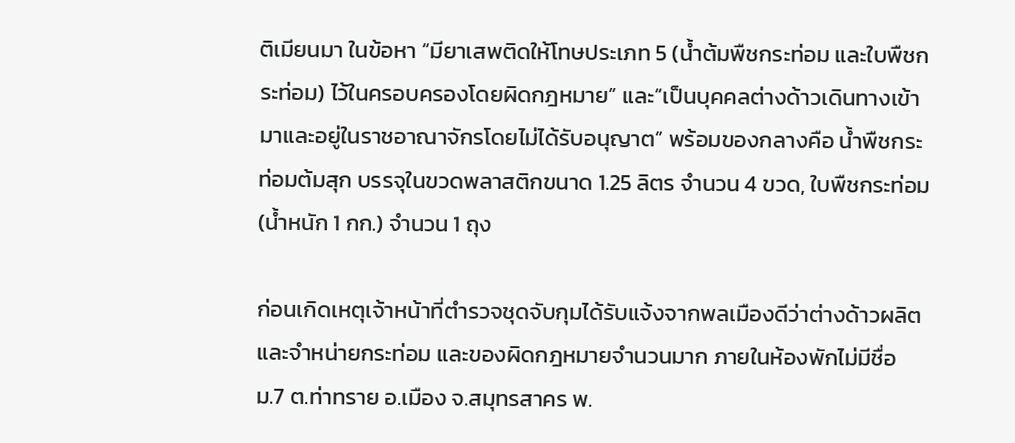ติเมียนมา ในข้อหา “มียาเสพติดให้โทษประเภท 5 (น้ำต้มพืชกระท่อม และใบพืชกระท่อม) ไว้ในครอบครองโดยผิดกฎหมาย” และ“เป็นบุคคลต่างด้าวเดินทางเข้ามาและอยู่ในราชอาณาจักรโดยไม่ได้รับอนุญาต” พร้อมของกลางคือ น้ำพืชกระท่อมต้มสุก บรรจุในขวดพลาสติกขนาด 1.25 ลิตร จำนวน 4 ขวด, ใบพืชกระท่อม (น้ำหนัก 1 กก.) จำนวน 1 ถุง

ก่อนเกิดเหตุเจ้าหน้าที่ตำรวจชุดจับกุมได้รับแจ้งจากพลเมืองดีว่าต่างด้าวผลิต และจำหน่ายกระท่อม และของผิดกฎหมายจำนวนมาก ภายในห้องพักไม่มีชื่อ ม.7 ต.ท่าทราย อ.เมือง จ.สมุทรสาคร พ.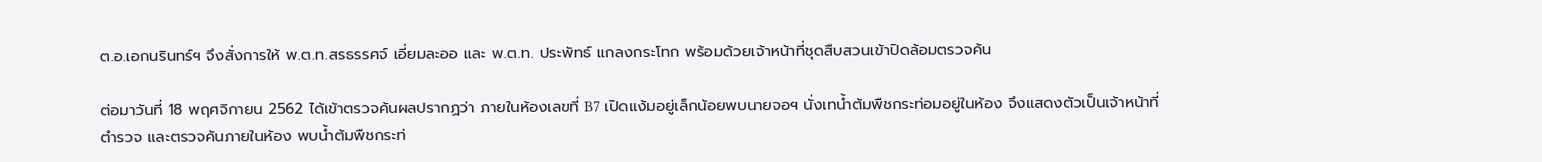ต.อ.เอกนรินทร์ฯ จึงสั่งการให้ พ.ต.ท.สรธรรศจ์ เอี่ยมละออ และ พ.ต.ท. ประพัทธ์ แกลงกระโทก พร้อมด้วยเจ้าหน้าที่ชุดสืบสวนเข้าปิดล้อมตรวจค้น

ต่อมาวันที่ 18 พฤศจิกายน 2562 ได้เข้าตรวจค้นผลปรากฏว่า ภายในห้องเลขที่ B7 เปิดแง้มอยู่เล็กน้อยพบนายจอฯ นั่งเทน้ำต้มพืชกระท่อมอยู่ในห้อง จึงแสดงตัวเป็นเจ้าหน้าที่ตำรวจ และตรวจค้นภายในห้อง พบน้ำต้มพืชกระท่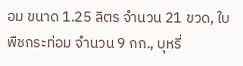อม ขนาด 1.25 ลิตร จำนวน 21 ขวด, ใบพืชกระท่อม จำนวน 9 กก., บุหรี่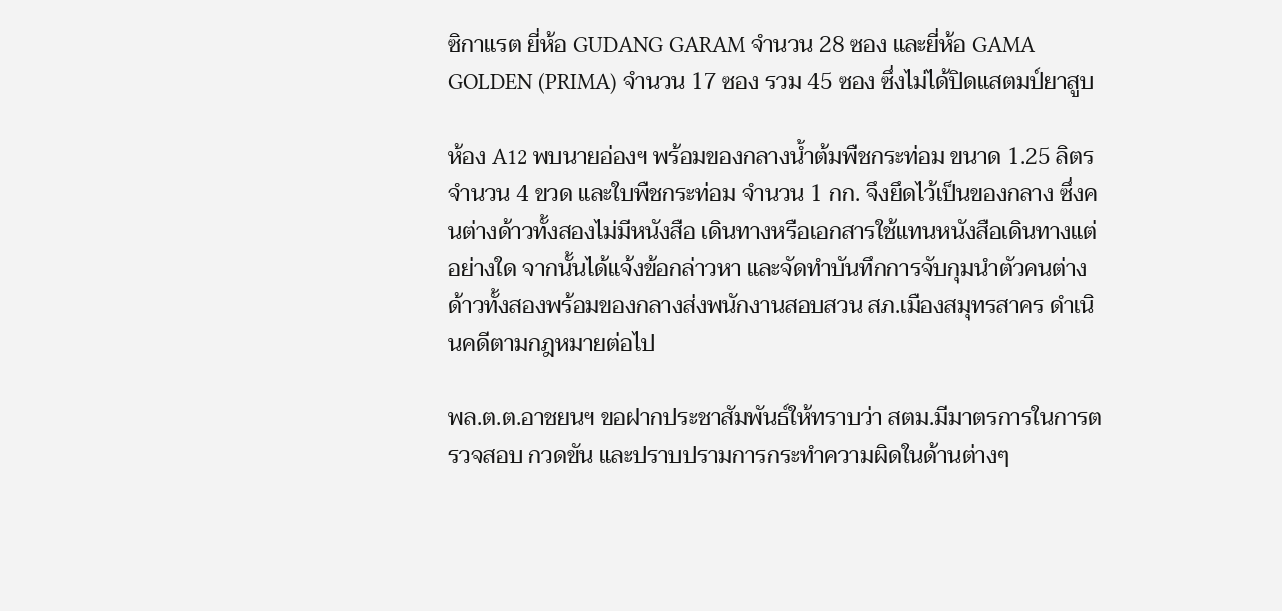ซิกาแรต ยี่ห้อ GUDANG GARAM จำนวน 28 ซอง และยี่ห้อ GAMA GOLDEN (PRIMA) จำนวน 17 ซอง รวม 45 ซอง ซึ่งไม่ได้ปิดแสตมป์ยาสูบ

ห้อง A12 พบนายอ่องฯ พร้อมของกลางน้ำต้มพืชกระท่อม ขนาด 1.25 ลิตร จำนวน 4 ขวด และใบพืชกระท่อม จำนวน 1 กก. จึงยึดไว้เป็นของกลาง ซึ่งคนต่างด้าวทั้งสองไม่มีหนังสือ เดินทางหรือเอกสารใช้แทนหนังสือเดินทางแต่อย่างใด จากนั้นได้แจ้งข้อกล่าวหา และจัดทำบันทึกการจับกุมนำตัวคนต่างด้าวทั้งสองพร้อมของกลางส่งพนักงานสอบสวน สภ.เมืองสมุทรสาคร ดำเนินคดีตามกฎหมายต่อไป

พล.ต.ต.อาชยนฯ ขอฝากประชาสัมพันธ์ให้ทราบว่า สตม.มีมาตรการในการตรวจสอบ กวดขัน และปราบปรามการกระทำความผิดในด้านต่างๆ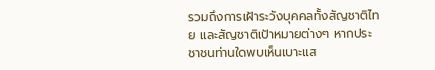รวมถึงการเฝ้าระวังบุคคลทั้งสัญชาติไทย และสัญชาติเป้าหมายต่างๆ หากประชาชนท่านใดพบเห็นเบาะแส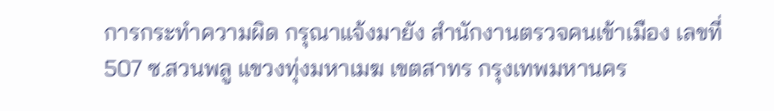การกระทำความผิด กรุณาแจ้งมายัง สำนักงานตรวจคนเข้าเมือง เลขที่ 507 ซ.สวนพลู แขวงทุ่งมหาเมฆ เขตสาทร กรุงเทพมหานคร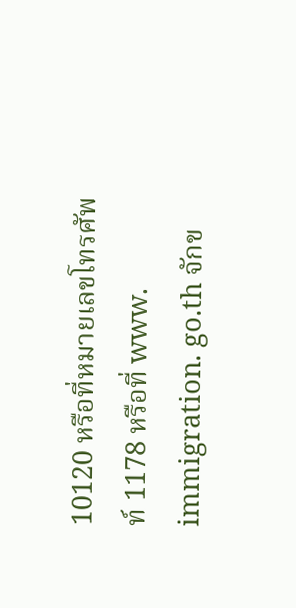10120 หรือที่หมายเลขโทรศัพท์ 1178 หรือที่ www. immigration. go.th จักข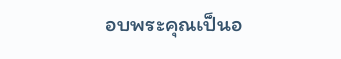อบพระคุณเป็นอ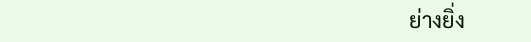ย่างยิ่ง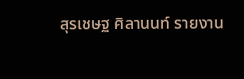สุรเชษฐ ศิลานนท์ รายงาน